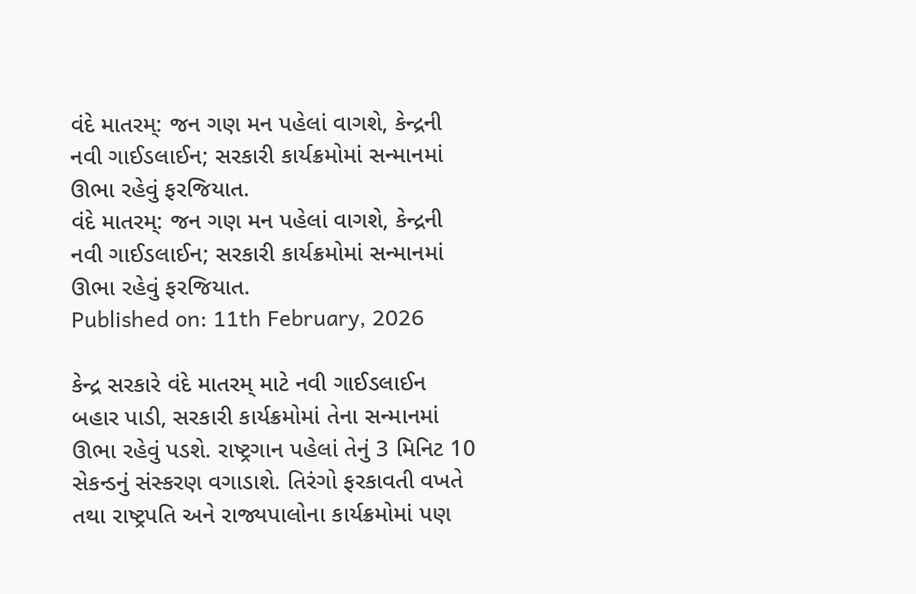વંદે માતરમ્: જન ગણ મન પહેલાં વાગશે, કેન્દ્રની નવી ગાઈડલાઈન; સરકારી કાર્યક્રમોમાં સન્માનમાં ઊભા રહેવું ફરજિયાત.
વંદે માતરમ્: જન ગણ મન પહેલાં વાગશે, કેન્દ્રની નવી ગાઈડલાઈન; સરકારી કાર્યક્રમોમાં સન્માનમાં ઊભા રહેવું ફરજિયાત.
Published on: 11th February, 2026

કેન્દ્ર સરકારે વંદે માતરમ્ માટે નવી ગાઈડલાઈન બહાર પાડી, સરકારી કાર્યક્રમોમાં તેના સન્માનમાં ઊભા રહેવું પડશે. રાષ્ટ્રગાન પહેલાં તેનું 3 મિનિટ 10 સેકન્ડનું સંસ્કરણ વગાડાશે. તિરંગો ફરકાવતી વખતે તથા રાષ્ટ્રપતિ અને રાજ્યપાલોના કાર્યક્રમોમાં પણ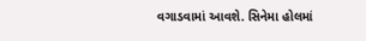વગાડવામાં આવશે. સિનેમા હોલમાં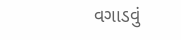વગાડવું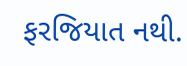ફરજિયાત નથી.